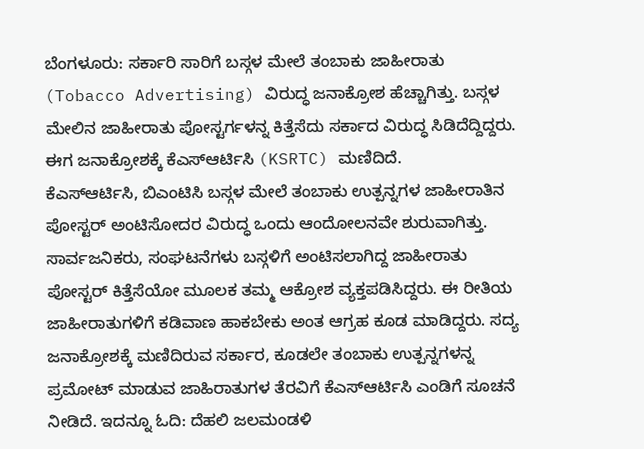ಬೆಂಗಳೂರು: ಸರ್ಕಾರಿ ಸಾರಿಗೆ ಬಸ್ಗಳ ಮೇಲೆ ತಂಬಾಕು ಜಾಹೀರಾತು (Tobacco Advertising) ವಿರುದ್ಧ ಜನಾಕ್ರೋಶ ಹೆಚ್ಚಾಗಿತ್ತು. ಬಸ್ಗಳ ಮೇಲಿನ ಜಾಹೀರಾತು ಪೋಸ್ಟರ್ಗಳನ್ನ ಕಿತ್ತೆಸೆದು ಸರ್ಕಾದ ವಿರುದ್ಧ ಸಿಡಿದೆದ್ದಿದ್ದರು. ಈಗ ಜನಾಕ್ರೋಶಕ್ಕೆ ಕೆಎಸ್ಆರ್ಟಿಸಿ (KSRTC) ಮಣಿದಿದೆ.
ಕೆಎಸ್ಆರ್ಟಿಸಿ, ಬಿಎಂಟಿಸಿ ಬಸ್ಗಳ ಮೇಲೆ ತಂಬಾಕು ಉತ್ಪನ್ನಗಳ ಜಾಹೀರಾತಿನ ಪೋಸ್ಟರ್ ಅಂಟಿಸೋದರ ವಿರುದ್ಧ ಒಂದು ಆಂದೋಲನವೇ ಶುರುವಾಗಿತ್ತು. ಸಾರ್ವಜನಿಕರು, ಸಂಘಟನೆಗಳು ಬಸ್ಗಳಿಗೆ ಅಂಟಿಸಲಾಗಿದ್ದ ಜಾಹೀರಾತು ಪೋಸ್ಟರ್ ಕಿತ್ತೆಸೆಯೋ ಮೂಲಕ ತಮ್ಮ ಆಕ್ರೋಶ ವ್ಯಕ್ತಪಡಿಸಿದ್ದರು. ಈ ರೀತಿಯ ಜಾಹೀರಾತುಗಳಿಗೆ ಕಡಿವಾಣ ಹಾಕಬೇಕು ಅಂತ ಆಗ್ರಹ ಕೂಡ ಮಾಡಿದ್ದರು. ಸದ್ಯ ಜನಾಕ್ರೋಶಕ್ಕೆ ಮಣಿದಿರುವ ಸರ್ಕಾರ, ಕೂಡಲೇ ತಂಬಾಕು ಉತ್ಪನ್ನಗಳನ್ನ ಪ್ರಮೋಟ್ ಮಾಡುವ ಜಾಹಿರಾತುಗಳ ತೆರವಿಗೆ ಕೆಎಸ್ಆರ್ಟಿಸಿ ಎಂಡಿಗೆ ಸೂಚನೆ ನೀಡಿದೆ. ಇದನ್ನೂ ಓದಿ: ದೆಹಲಿ ಜಲಮಂಡಳಿ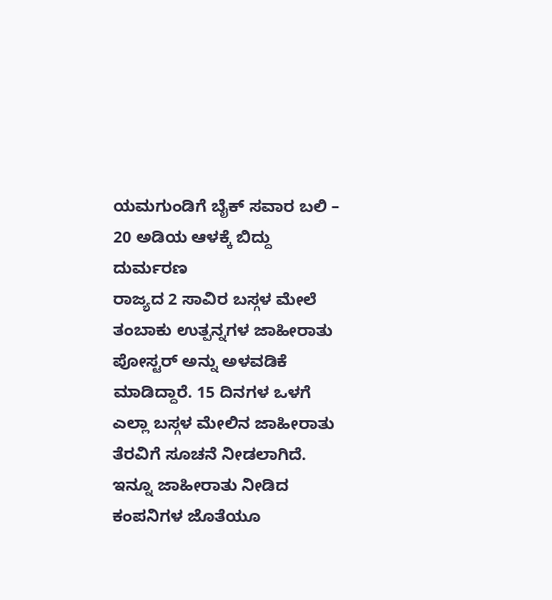ಯಮಗುಂಡಿಗೆ ಬೈಕ್ ಸವಾರ ಬಲಿ – 20 ಅಡಿಯ ಆಳಕ್ಕೆ ಬಿದ್ದು ದುರ್ಮರಣ
ರಾಜ್ಯದ 2 ಸಾವಿರ ಬಸ್ಗಳ ಮೇಲೆ ತಂಬಾಕು ಉತ್ಪನ್ನಗಳ ಜಾಹೀರಾತು ಪೋಸ್ಟರ್ ಅನ್ನು ಅಳವಡಿಕೆ ಮಾಡಿದ್ದಾರೆ. 15 ದಿನಗಳ ಒಳಗೆ ಎಲ್ಲಾ ಬಸ್ಗಳ ಮೇಲಿನ ಜಾಹೀರಾತು ತೆರವಿಗೆ ಸೂಚನೆ ನೀಡಲಾಗಿದೆ. ಇನ್ನೂ ಜಾಹೀರಾತು ನೀಡಿದ ಕಂಪನಿಗಳ ಜೊತೆಯೂ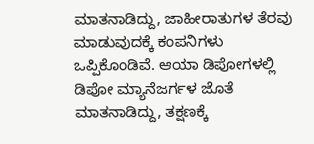ಮಾತನಾಡಿದ್ದು, ಜಾಹೀರಾತುಗಳ ತೆರವು ಮಾಡುವುದಕ್ಕೆ ಕಂಪನಿಗಳು ಒಪ್ಪಿಕೊಂಡಿವೆ. ಆಯಾ ಡಿಪೋಗಳಲ್ಲಿ ಡಿಪೋ ಮ್ಯಾನೆಜರ್ಗಳ ಜೊತೆ ಮಾತನಾಡಿದ್ದು, ತಕ್ಷಣಕ್ಕೆ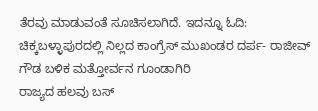ತೆರವು ಮಾಡುವಂತೆ ಸೂಚಿಸಲಾಗಿದೆ. ಇದನ್ನೂ ಓದಿ: ಚಿಕ್ಕಬಳ್ಳಾಪುರದಲ್ಲಿ ನಿಲ್ಲದ ಕಾಂಗ್ರೆಸ್ ಮುಖಂಡರ ದರ್ಪ- ರಾಜೀವ್ ಗೌಡ ಬಳಿಕ ಮತ್ತೋರ್ವನ ಗೂಂಡಾಗಿರಿ
ರಾಜ್ಯದ ಹಲವು ಬಸ್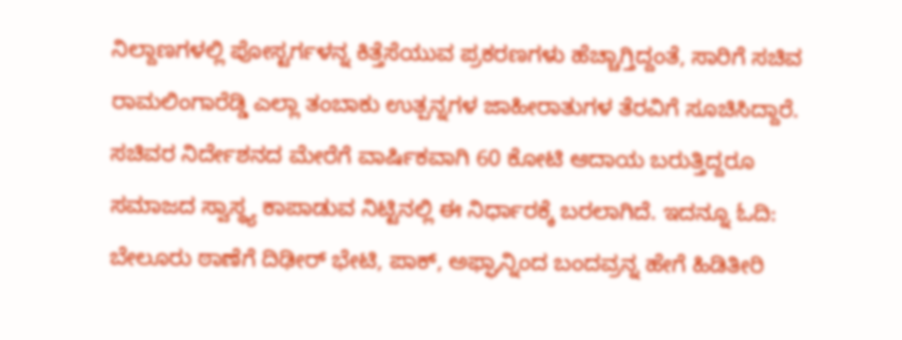ನಿಲ್ದಾಣಗಳಲ್ಲಿ ಪೋಸ್ಟರ್ಗಳನ್ನ ಕಿತ್ತೆಸೆಯುವ ಪ್ರಕರಣಗಳು ಹೆಚ್ಚಾಗ್ತಿದ್ದಂತೆ, ಸಾರಿಗೆ ಸಚಿವ ರಾಮಲಿಂಗಾರೆಡ್ಡಿ ಎಲ್ಲಾ ತಂಬಾಕು ಉತ್ಪನ್ನಗಳ ಜಾಹೀರಾತುಗಳ ತೆರವಿಗೆ ಸೂಚಿಸಿದ್ದಾರೆ. ಸಚಿವರ ನಿರ್ದೇಶನದ ಮೇರೆಗೆ ವಾರ್ಷಿಕವಾಗಿ 60 ಕೋಟಿ ಆದಾಯ ಬರುತ್ತಿದ್ದರೂ ಸಮಾಜದ ಸ್ವಾಸ್ಥ್ಯ ಕಾಪಾಡುವ ನಿಟ್ಟಿನಲ್ಲಿ ಈ ನಿರ್ಧಾರಕ್ಕೆ ಬರಲಾಗಿದೆ. ಇದನ್ನೂ ಓದಿ: ಬೇಲೂರು ಠಾಣೆಗೆ ದಿಢೀರ್ ಭೇಟಿ, ಪಾಕ್, ಅಫ್ಘಾನ್ನಿಂದ ಬಂದವ್ರನ್ನ ಹೇಗೆ ಹಿಡಿತೀರಿ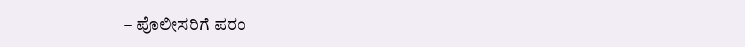– ಪೊಲೀಸರಿಗೆ ಪರಂ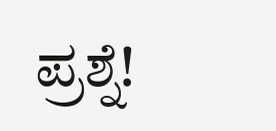ಪ್ರಶ್ನೆ!